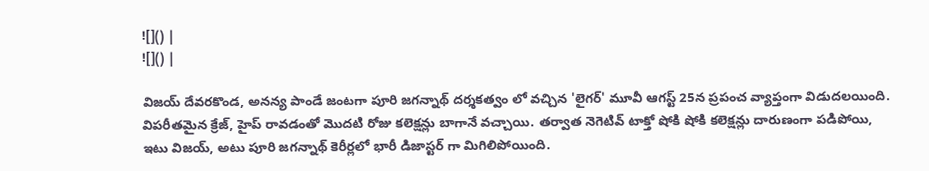![]() |
![]() |

విజయ్ దేవరకొండ, అనన్య పాండే జంటగా పూరి జగన్నాథ్ దర్శకత్వం లో వచ్చిన 'లైగర్' మూవీ ఆగస్ట్ 25న ప్రపంచ వ్యాప్తంగా విడుదలయింది. విపరీతమైన క్రేజ్, హైప్ రావడంతో మొదటి రోజు కలెక్షన్లు బాగానే వచ్చాయి. తర్వాత నెగెటివ్ టాక్తో షోకి షోకి కలెక్షన్లు దారుణంగా పడిపోయి, ఇటు విజయ్, అటు పూరి జగన్నాథ్ కెరీర్లలో భారీ డిజాస్టర్ గా మిగిలిపోయింది.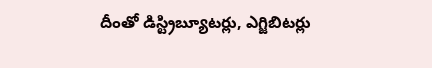దీంతో డిస్ట్రిబ్యూటర్లు, ఎగ్జిబిటర్లు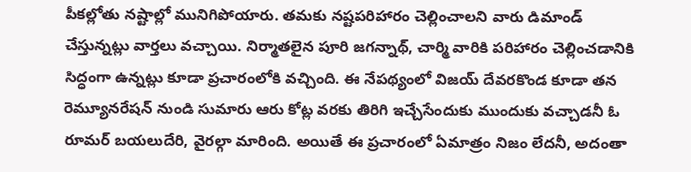పీకల్లోతు నష్టాల్లో మునిగిపోయారు. తమకు నష్టపరిహారం చెల్లించాలని వారు డిమాండ్ చేస్తున్నట్లు వార్తలు వచ్చాయి. నిర్మాతలైన పూరి జగన్నాథ్, చార్మి వారికి పరిహారం చెల్లించడానికి సిద్ధంగా ఉన్నట్లు కూడా ప్రచారంలోకి వచ్చింది. ఈ నేపథ్యంలో విజయ్ దేవరకొండ కూడా తన రెమ్యూనరేషన్ నుండి సుమారు ఆరు కోట్ల వరకు తిరిగి ఇచ్చేసేందుకు ముందుకు వచ్చాడనీ ఓ రూమర్ బయలుదేరి, వైరల్గా మారింది. అయితే ఈ ప్రచారంలో ఏమాత్రం నిజం లేదనీ, అదంతా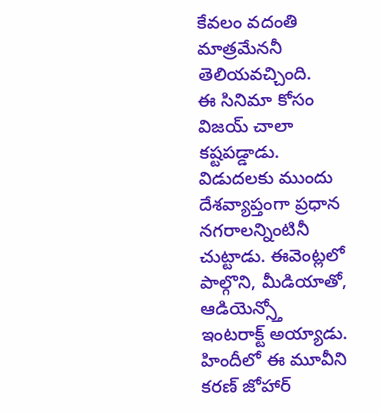కేవలం వదంతి మాత్రమేననీ తెలియవచ్చింది.
ఈ సినిమా కోసం విజయ్ చాలా కష్టపడ్డాడు. విడుదలకు ముందు దేశవ్యాప్తంగా ప్రధాన నగరాలన్నింటినీ చుట్టాడు. ఈవెంట్లలో పాల్గొని, మీడియాతో, ఆడియెన్స్తో ఇంటరాక్ట్ అయ్యాడు. హిందీలో ఈ మూవీని కరణ్ జోహార్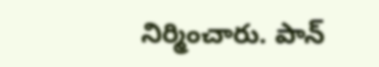నిర్మించారు. పాన్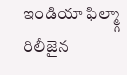ఇండియా ఫిల్మ్గా రిలీజైన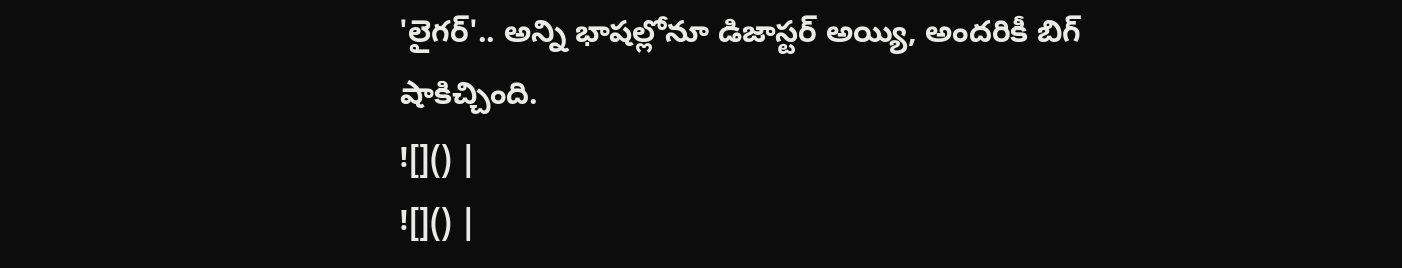'లైగర్'.. అన్ని భాషల్లోనూ డిజాస్టర్ అయ్యి, అందరికీ బిగ్ షాకిచ్చింది.
![]() |
![]() |